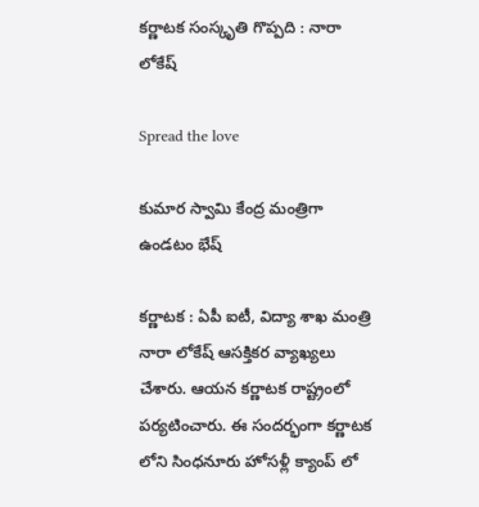క‌ర్ణాట‌క సంస్కృతి గొప్ప‌ది : నారా లోకేష్

Spread the love

కుమార స్వామి కేంద్ర మంత్రిగా ఉండ‌టం భేష్

క‌ర్ణాట‌క : ఏపీ ఐటీ, విద్యా శాఖ మంత్రి నారా లోకేష్ ఆస‌క్తిక‌ర వ్యాఖ్య‌లు చేశారు. ఆయ‌న క‌ర్ణాట‌క రాష్ట్రంలో ప‌ర్య‌టించారు. ఈ సంద‌ర్భంగా కర్ణాటక లోని సింధనూరు హోసళ్లీ క్యాంప్ లో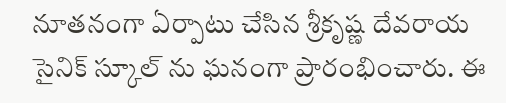నూతనంగా ఏర్పాటు చేసిన శ్రీకృష్ణ దేవరాయ సైనిక్ స్కూల్ ను ఘ‌నంగా ప్రారంభించారు. ఈ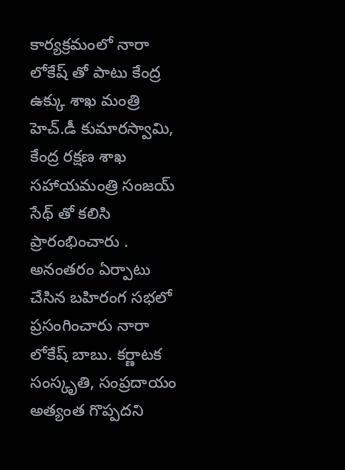కార్య‌క్ర‌మంలో నారా లోకేష్ తో పాటు కేంద్ర ఉక్కు శాఖ మంత్రి హెచ్.డీ కుమారస్వామి, కేంద్ర రక్షణ శాఖ సహాయమంత్రి సంజయ్ సేథ్ తో క‌లిసి ప్రారంభించారు . అనంత‌రం ఏర్పాటు చేసిన బహిరంగ సభలో ప్రసంగించారు నారా లోకేష్ బాబు. కర్ణాటక సంస్కృతి, సంప్రదాయం అత్యంత గొప్పదని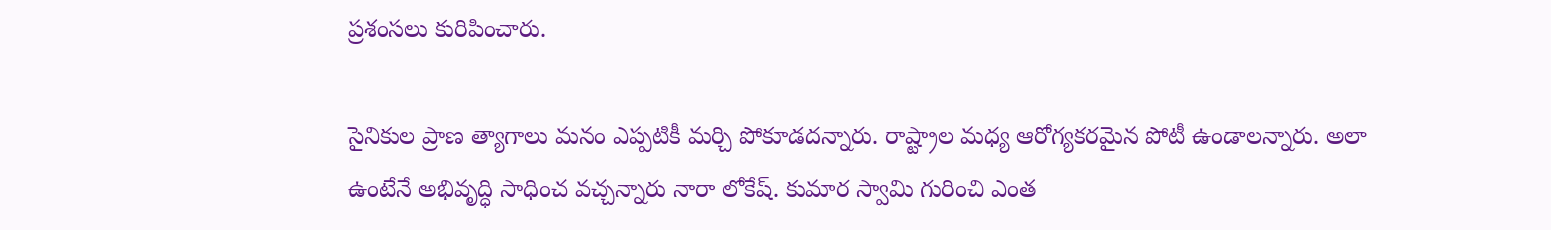ప్ర‌శంస‌లు కురిపించారు.

సైనికుల ప్రాణ త్యాగాలు మనం ఎప్పటికీ మర్చి పోకూడదన్నారు. రాష్ట్రాల మధ్య ఆరోగ్య‌క‌ర‌మైన పోటీ ఉండాల‌న్నారు. అలా ఉంటేనే అభివృద్ధి సాధించ వ‌చ్చ‌న్నారు నారా లోకేష్‌. కుమార స్వామి గురించి ఎంత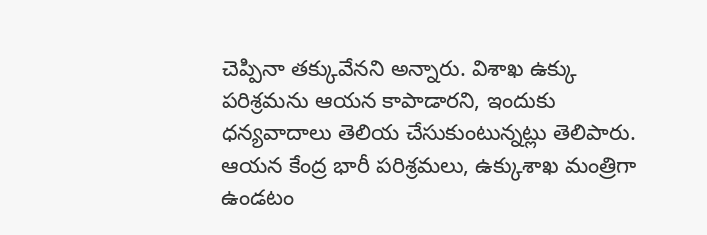చెప్పినా త‌క్కువేన‌ని అన్నారు. విశాఖ ఉక్కు ప‌రిశ్ర‌మ‌ను ఆయ‌న కాపాడార‌ని, ఇందుకు ధ‌న్య‌వాదాలు తెలియ చేసుకుంటున్న‌ట్లు తెలిపారు. ఆయన కేంద్ర భారీ పరిశ్రమలు, ఉక్కుశాఖ మంత్రిగా ఉండటం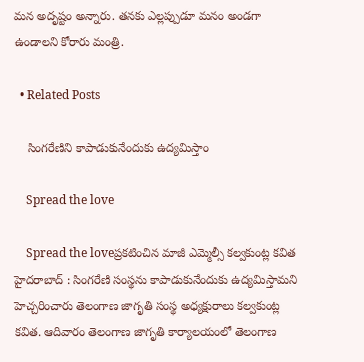మన అదృష్టం అన్నారు. త‌న‌కు ఎల్ల‌ప్పుడూ మ‌నం అండ‌గా ఉండాల‌ని కోరారు మంత్రి.

  • Related Posts

    సింగరేణిని కాపాడుకునేందుకు ఉద్యమిస్తాం

    Spread the love

    Spread the loveప్ర‌క‌టించిన మాజీ ఎమ్మెల్సీ క‌ల్వ‌కుంట్ల క‌విత హైద‌రాబాద్ : సింగ‌రేణి సంస్థ‌ను కాపాడుకునేందుకు ఉద్య‌మిస్తామ‌ని హెచ్చ‌రించారు తెలంగాణ జాగృతి సంస్థ అధ్య‌క్షురాలు క‌ల్వ‌కుంట్ల క‌విత‌. ఆదివారం తెలంగాణ జాగృతి కార్యాలయంలో తెలంగాణ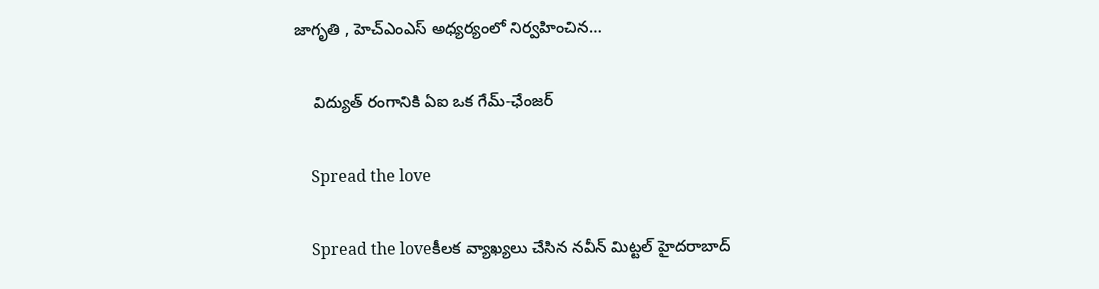జాగృతి , హెచ్ఎంఎస్ అధ్యర్యంలో నిర్వహించిన…

    విద్యుత్ రంగానికి ఏఐ ఒక గేమ్-ఛేంజర్

    Spread the love

    Spread the loveకీల‌క వ్యాఖ్య‌లు చేసిన న‌వీన్ మిట్ట‌ల్ హైద‌రాబాద్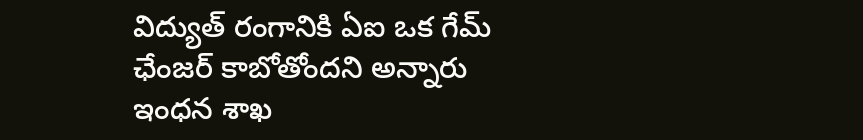విద్యుత్ రంగానికి ఏఐ ఒక గేమ్ ఛేంజ‌ర్ కాబోతోంద‌ని అన్నారు ఇంధ‌న శాఖ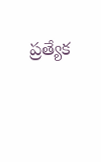ప్ర‌త్యేక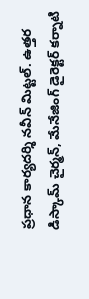ప్ర‌ధాన కార్య‌ద‌ర్శి న‌వీన్ మిట్ట‌ల్. ఉత్తర డిస్కామ్ చైర్మన్, మేనేజింగ్ డైరెక్టర్ కర్నాటి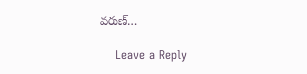వరుణ్…

    Leave a Reply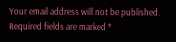Your email address will not be published. Required fields are marked *